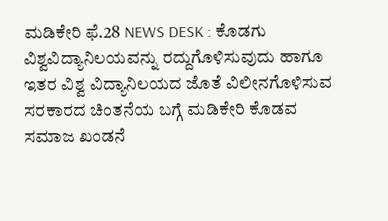ಮಡಿಕೇರಿ ಫೆ.28 NEWS DESK : ಕೊಡಗು ವಿಶ್ವವಿದ್ಯಾನಿಲಯವನ್ನು ರದ್ದುಗೊಳಿಸುವುದು ಹಾಗೂ ಇತರ ವಿಶ್ವ ವಿದ್ಯಾನಿಲಯದ ಜೊತೆ ವಿಲೀನಗೊಳಿಸುವ ಸರಕಾರದ ಚಿಂತನೆಯ ಬಗ್ಗೆ ಮಡಿಕೇರಿ ಕೊಡವ ಸಮಾಜ ಖಂಡನೆ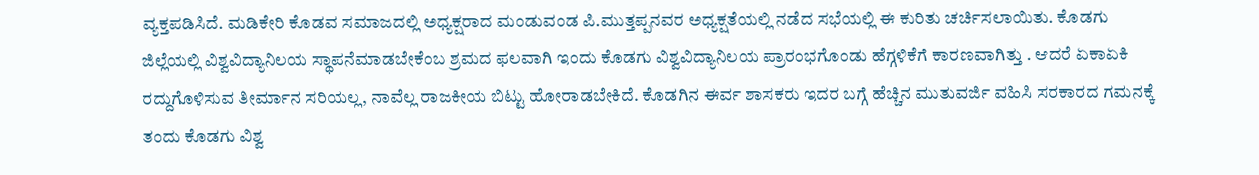ವ್ಯಕ್ತಪಡಿಸಿದೆ. ಮಡಿಕೇರಿ ಕೊಡವ ಸಮಾಜದಲ್ಲಿ ಅಧ್ಯಕ್ಷರಾದ ಮಂಡುವಂಡ ಪಿ.ಮುತ್ತಪ್ಪನವರ ಅಧ್ಯಕ್ಷತೆಯಲ್ಲಿ ನಡೆದ ಸಭೆಯಲ್ಲಿ ಈ ಕುರಿತು ಚರ್ಚಿಸಲಾಯಿತು. ಕೊಡಗು ಜಿಲ್ಲೆಯಲ್ಲಿ ವಿಶ್ವವಿದ್ಯಾನಿಲಯ ಸ್ಥಾಪನೆಮಾಡಬೇಕೆಂಬ ಶ್ರಮದ ಫಲವಾಗಿ ಇಂದು ಕೊಡಗು ವಿಶ್ವವಿದ್ಯಾನಿಲಯ ಪ್ರಾರಂಭಗೊಂಡು ಹೆಗ್ಗಳಿಕೆಗೆ ಕಾರಣವಾಗಿತ್ತು . ಆದರೆ ಏಕಾಏಕಿ ರದ್ದುಗೊಳಿಸುವ ತೀರ್ಮಾನ ಸರಿಯಲ್ಲ, ನಾವೆಲ್ಲ ರಾಜಕೀಯ ಬಿಟ್ಟು ಹೋರಾಡಬೇಕಿದೆ. ಕೊಡಗಿನ ಈರ್ವ ಶಾಸಕರು ಇದರ ಬಗ್ಗೆ ಹೆಚ್ಚಿನ ಮುತುವರ್ಜಿ ವಹಿಸಿ ಸರಕಾರದ ಗಮನಕ್ಕೆ ತಂದು ಕೊಡಗು ವಿಶ್ವ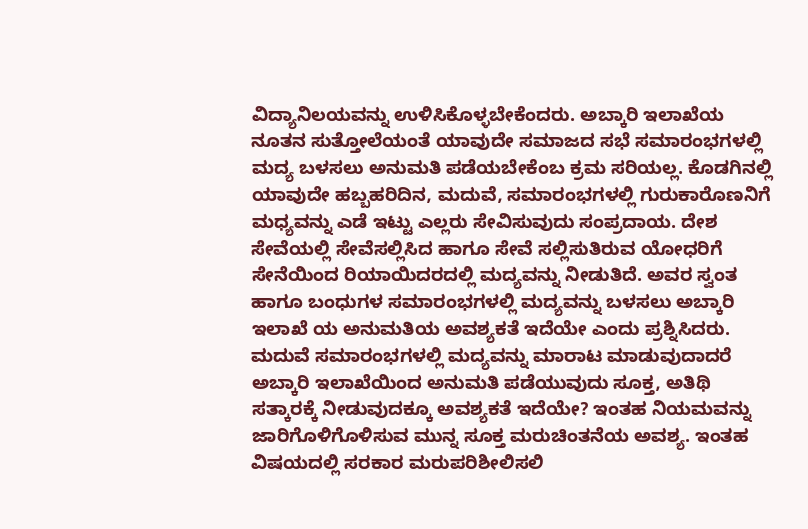ವಿದ್ಯಾನಿಲಯವನ್ನು ಉಳಿಸಿಕೊಳ್ಳಬೇಕೆಂದರು. ಅಬ್ಕಾರಿ ಇಲಾಖೆಯ ನೂತನ ಸುತ್ತೋಲೆಯಂತೆ ಯಾವುದೇ ಸಮಾಜದ ಸಭೆ ಸಮಾರಂಭಗಳಲ್ಲಿ ಮದ್ಯ ಬಳಸಲು ಅನುಮತಿ ಪಡೆಯಬೇಕೆಂಬ ಕ್ರಮ ಸರಿಯಲ್ಲ. ಕೊಡಗಿನಲ್ಲಿ ಯಾವುದೇ ಹಬ್ಬಹರಿದಿನ, ಮದುವೆ, ಸಮಾರಂಭಗಳಲ್ಲಿ ಗುರುಕಾರೊಣನಿಗೆ ಮಧ್ಯವನ್ನು ಎಡೆ ಇಟ್ಟು ಎಲ್ಲರು ಸೇವಿಸುವುದು ಸಂಪ್ರದಾಯ. ದೇಶ ಸೇವೆಯಲ್ಲಿ ಸೇವೆಸಲ್ಲಿಸಿದ ಹಾಗೂ ಸೇವೆ ಸಲ್ಲಿಸುತಿರುವ ಯೋಧರಿಗೆ ಸೇನೆಯಿಂದ ರಿಯಾಯಿದರದಲ್ಲಿ ಮದ್ಯವನ್ನು ನೀಡುತಿದೆ. ಅವರ ಸ್ವಂತ ಹಾಗೂ ಬಂಧುಗಳ ಸಮಾರಂಭಗಳಲ್ಲಿ ಮದ್ಯವನ್ನು ಬಳಸಲು ಅಬ್ಕಾರಿ ಇಲಾಖೆ ಯ ಅನುಮತಿಯ ಅವಶ್ಯಕತೆ ಇದೆಯೇ ಎಂದು ಪ್ರಶ್ನಿಸಿದರು. ಮದುವೆ ಸಮಾರಂಭಗಳಲ್ಲಿ ಮದ್ಯವನ್ನು ಮಾರಾಟ ಮಾಡುವುದಾದರೆ ಅಬ್ಕಾರಿ ಇಲಾಖೆಯಿಂದ ಅನುಮತಿ ಪಡೆಯುವುದು ಸೂಕ್ತ, ಅತಿಥಿ ಸತ್ಕಾರಕ್ಕೆ ನೀಡುವುದಕ್ಕೂ ಅವಶ್ಯಕತೆ ಇದೆಯೇ? ಇಂತಹ ನಿಯಮವನ್ನು ಜಾರಿಗೊಳಿಗೊಳಿಸುವ ಮುನ್ನ ಸೂಕ್ತ ಮರುಚಿಂತನೆಯ ಅವಶ್ಯ. ಇಂತಹ ವಿಷಯದಲ್ಲಿ ಸರಕಾರ ಮರುಪರಿಶೀಲಿಸಲಿ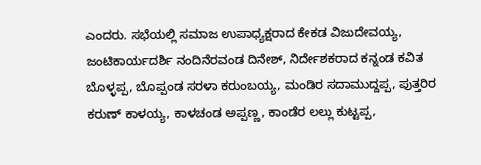ಎಂದರು. ಸಭೆಯಲ್ಲಿ ಸಮಾಜ ಉಪಾಧ್ಯಕ್ಷರಾದ ಕೇಕಡ ವಿಜುದೇವಯ್ಯ, ಜಂಟಿಕಾರ್ಯದರ್ಶಿ ನಂದಿನೆರವಂಡ ದಿನೇಶ್, ನಿರ್ದೇಶಕರಾದ ಕನ್ನಂಡ ಕವಿತ ಬೊಳ್ಳಪ್ಪ, ಬೊಪ್ಪಂಡ ಸರಳಾ ಕರುಂಬಯ್ಯ, ಮಂಡಿರ ಸದಾಮುದ್ದಪ್ಪ, ಪುತ್ತರಿರ ಕರುಣ್ ಕಾಳಯ್ಯ, ಕಾಳಚಂಡ ಅಪ್ಪಣ್ಣ, ಕಾಂಡೆರ ಲಲ್ಲು ಕುಟ್ಟಪ್ಪ,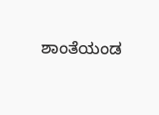ಶಾಂತೆಯಂಡ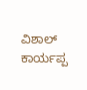ವಿಶಾಲ್ ಕಾರ್ಯಪ್ಪ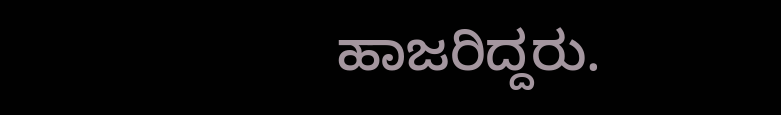ಹಾಜರಿದ್ದರು.